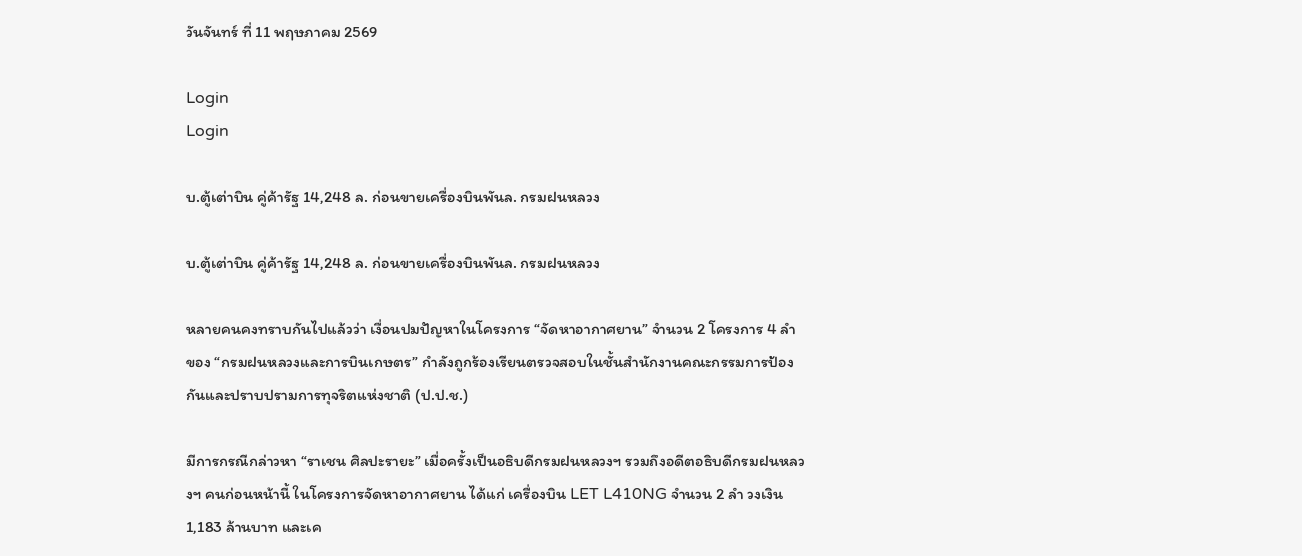วันจันทร์ ที่ 11 พฤษภาคม 2569

Login
Login

บ.ตู้เต่าบิน คู่ค้ารัฐ 14,248 ล. ก่อนขายเครื่องบินพันล. กรมฝนหลวง

บ.ตู้เต่าบิน คู่ค้ารัฐ 14,248 ล. ก่อนขายเครื่องบินพันล. กรมฝนหลวง

หลายคนคงทราบกันไปแล้วว่า เงื่อนปมปัญหาในโครงการ “จัดหาอากาศยาน” จำนวน 2 โครงการ 4 ลำ ของ “กรมฝนหลวงและการบินเกษตร” กำลังถูกร้องเรียนตรวจสอบในชั้นสำนักงานคณะกรรมการป้องกันและปราบปรามการทุจริตแห่งชาติ (ป.ป.ช.)

มีการกรณีกล่าวหา “ราเชน ศิลปะรายะ” เมื่อครั้งเป็นอธิบดีกรมฝนหลวงฯ รวมถึงอดีตอธิบดีกรมฝนหลวงฯ คนก่อนหน้านี้ ในโครงการจัดหาอากาศยาน ได้แก่ เครื่องบิน LET L410NG จำนวน 2 ลำ วงเงิน 1,183 ล้านบาท และเค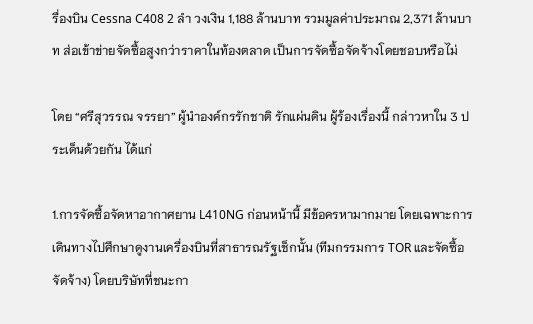รื่องบิน Cessna C408 2 ลำ วงเงิน 1,188 ล้านบาท รวมมูลค่าประมาณ 2,371 ล้านบาท ส่อเข้าข่ายจัดซื้อสูงกว่าราคาในท้องตลาด เป็นการจัดซื้อจัดจ้างโดยชอบหรือไม่

โดย “ศรีสุวรรณ จรรยา” ผู้นำองค์กรรักชาติ รักแผ่นดิน ผู้ร้องเรื่องนี้ กล่าวหาใน 3 ประเด็นด้วยกัน ได้แก่

1.การจัดซื้อจัดหาอากาศยาน L410NG ก่อนหน้านี้ มีข้อครหามากมาย โดยเฉพาะการเดินทางไปศึกษาดูงานเครื่องบินที่สาธารณรัฐเช็กนั้น (ทีมกรรมการ TOR และจัดซื้อจัดจ้าง) โดยบริษัทที่ชนะกา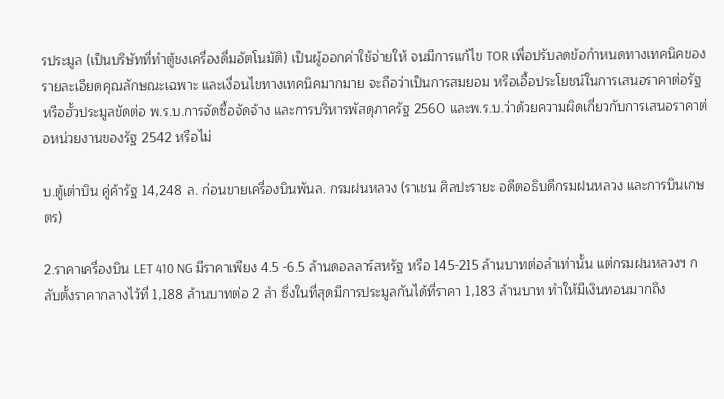รประมูล (เป็นบริษัทที่ทำตู้ชงเครื่องดื่มอัตโนมัติ) เป็นผู้ออกค่าใช้จ่ายให้ จนมีการแก้ไข TOR เพื่อปรับลดข้อกำหนดทางเทคนิคของรายละเอียดคุณลักษณะเฉพาะ และเงื่อนไขทางเทคนิคมากมาย จะถือว่าเป็นการสมยอม หรือเอื้อประโยชน์ในการเสนอราคาต่อรัฐ หรือฮั้วประมูลขัดต่อ พ.ร.บ.การจัดซื้อจัดจ้าง และการบริหารพัสดุภาครัฐ 2560 และพ.ร.บ.ว่าด้วยความผิดเกี่ยวกับการเสนอราคาต่อหน่วยงานของรัฐ 2542 หรือไม่

บ.ตู้เต่าบิน คู่ค้ารัฐ 14,248 ล. ก่อนขายเครื่องบินพันล. กรมฝนหลวง (ราเชน ศิลปะรายะ อดีตอธิบดีกรมฝนหลวง และการบินเกษตร)

2.ราคาเครื่องบิน LET 410 NG มีราคาเพียง 4.5 -6.5 ล้านดอลลาร์สหรัฐ หรือ 145-215 ล้านบาทต่อลำเท่านั้น แต่กรมฝนหลวงฯ กลับตั้งราคากลางไว้ที่ 1,188 ล้านบาทต่อ 2 ลำ ซึ่งในที่สุดมีการประมูลกันได้ที่ราคา 1,183 ล้านบาท ทำให้มีเงินทอนมากถึง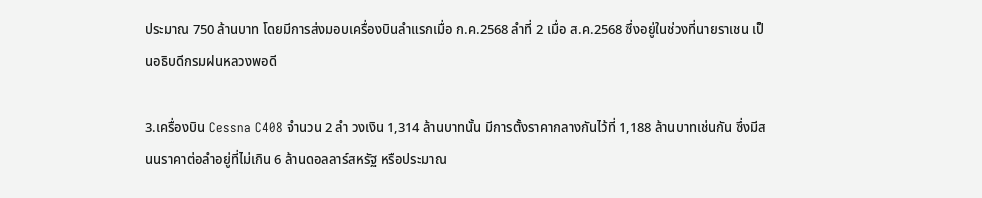ประมาณ 750 ล้านบาท โดยมีการส่งมอบเครื่องบินลำแรกเมื่อ ก.ค.2568 ลำที่ 2 เมื่อ ส.ค.2568 ซึ่งอยู่ในช่วงที่นายราเชน เป็นอธิบดีกรมฝนหลวงพอดี

3.เครื่องบิน Cessna C408 จำนวน 2 ลำ วงเงิน 1,314 ล้านบาทนั้น มีการตั้งราคากลางกันไว้ที่ 1,188 ล้านบาทเช่นกัน ซึ่งมีสนนราคาต่อลำอยู่ที่ไม่เกิน 6 ล้านดอลลาร์สหรัฐ หรือประมาณ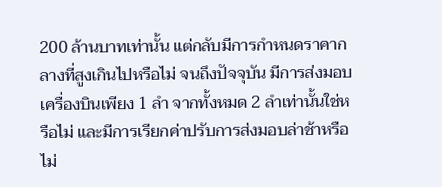200 ล้านบาทเท่านั้น แต่กลับมีการกำหนดราคากลางที่สูงเกินไปหรือไม่ จนถึงปัจจุบัน มีการส่งมอบเครื่องบินเพียง 1 ลำ จากทั้งหมด 2 ลำเท่านั้นใช่หรือไม่ และมีการเรียกค่าปรับการส่งมอบล่าช้าหรือไม่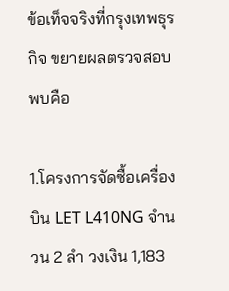ข้อเท็จจริงที่กรุงเทพธุรกิจ ขยายผลตรวจสอบพบคือ

1.โครงการจัดซื้อเครื่องบิน LET L410NG จำนวน 2 ลำ วงเงิน 1,183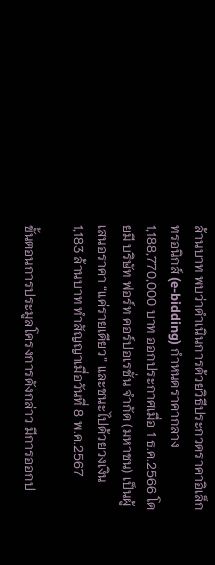ล้านบาท พบว่าดำเนินการด้วยวิธีประกวดราคาอิเล็กทรอนิกส์ (e-bidding) กำหนดราคากลาง 1,188,770,000 บาท ออกประกาศเมื่อ 1 ธ.ค.2566 โดยมี บริษัท ฟอร์ท คอร์ปอเรชั่น จำกัด (มหาชน) เป็นผู้เสนอราคา “แค่รายเดียว” และชนะไปด้วยวงเงิน 1,183 ล้านบาท ทำสัญญาเมื่อวันที่ 8 พ.ค.2567

ขั้นตอนการประมูลโครงการดังกล่าว มีการออกป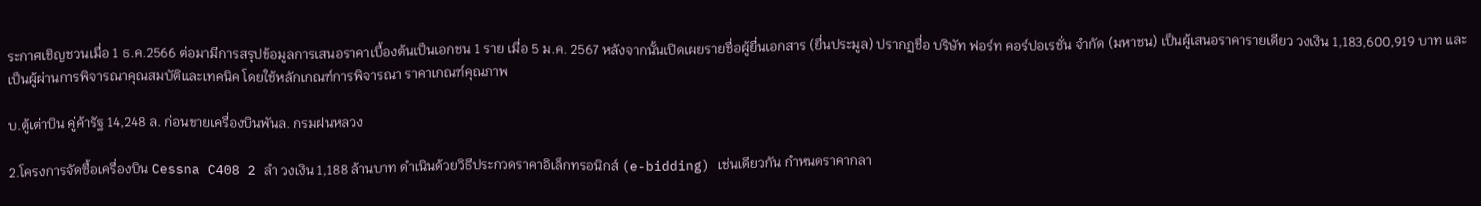ระกาศเชิญชวนเมื่อ 1 ธ.ค.2566 ต่อมามีการสรุปข้อมูลการเสนอราคาเบื้องต้นเป็นเอกชน 1 ราย เมื่อ 5 ม.ค. 2567 หลังจากนั้นเปิดเผยรายชื่อผู้ยื่นเอกสาร (ยื่นประมูล) ปรากฏชื่อ บริษัท ฟอร์ท คอร์ปอเรชั่น จำกัด (มหาชน) เป็นผู้เสนอราคารายเดียว วงเงิน 1,183,600,919 บาท และเป็นผู้ผ่านการพิจารณาคุณสมบัติและเทคนิค โดยใช้หลักเกณฑ์การพิจารณา ราคาเกณฑ์คุณภาพ

บ.ตู้เต่าบิน คู่ค้ารัฐ 14,248 ล. ก่อนขายเครื่องบินพันล. กรมฝนหลวง

2.โครงการจัดซื้อเครื่องบิน Cessna C408 2 ลำ วงเงิน 1,188 ล้านบาท ดำเนินด้วยวิธีประกวดราคาอิเล็กทรอนิกส์ (e-bidding) เช่นเดียวกัน กำหนดราคากลา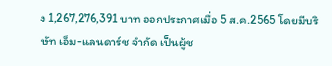ง 1,267,276,391 บาท ออกประกาศเมื่อ 5 ส.ค.2565 โดยมีบริษัท เอ็ม-แลนดาร์ช จำกัด เป็นผู้ช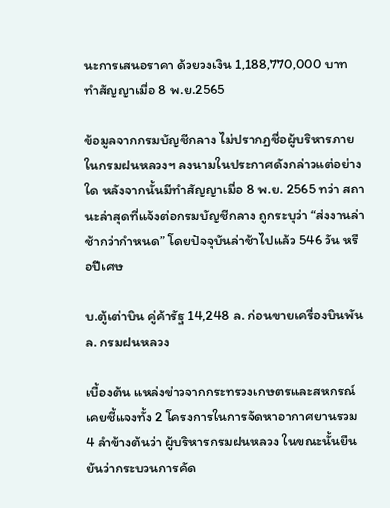นะการเสนอราคา ด้วยวงเงิน 1,188,770,000 บาท ทำสัญญาเมื่อ 8 พ.ย.2565

ข้อมูลจากกรมบัญชีกลาง ไม่ปรากฏชื่อผู้บริหารภายในกรมฝนหลวงฯ ลงนามในประกาศดังกล่าวแต่อย่างใด หลังจากนั้นมีทำสัญญาเมื่อ 8 พ.ย. 2565 ทว่า สถานะล่าสุดที่แจ้งต่อกรมบัญชีกลาง ถูกระบุว่า “ส่งงานล่าช้ากว่ากำหนด” โดยปัจจุบันล่าช้าไปแล้ว 546 วัน หรือปีเศษ

บ.ตู้เต่าบิน คู่ค้ารัฐ 14,248 ล. ก่อนขายเครื่องบินพันล. กรมฝนหลวง

เบื้องต้น แหล่งข่าวจากกระทรวงเกษตรและสหกรณ์ เคยชี้แจงทั้ง 2 โครงการในการจัดหาอากาศยานรวม 4 ลำข้างต้นว่า ผู้บริหารกรมฝนหลวง ในขณะนั้นยืนยันว่ากระบวนการคัด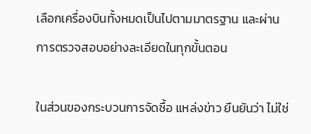เลือกเครื่องบินทั้งหมดเป็นไปตามมาตรฐาน และผ่านการตรวจสอบอย่างละเอียดในทุกขั้นตอน

ในส่วนของกระบวนการจัดซื้อ แหล่งข่าว ยืนยันว่า ไม่ใช่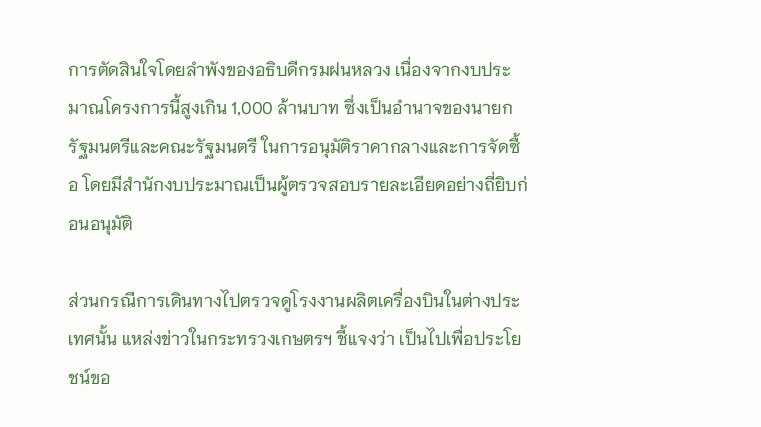การตัดสินใจโดยลำพังของอธิบดีกรมฝนหลวง เนื่องจากงบประมาณโครงการนี้สูงเกิน 1,000 ล้านบาท ซึ่งเป็นอำนาจของนายกรัฐมนตรีและคณะรัฐมนตรี ในการอนุมัติราคากลางและการจัดซื้อ โดยมีสำนักงบประมาณเป็นผู้ตรวจสอบรายละเอียดอย่างถี่ยิบก่อนอนุมัติ

ส่วนกรณีการเดินทางไปตรวจดูโรงงานผลิตเครื่องบินในต่างประเทศนั้น แหล่งข่าวในกระทรวงเกษตรฯ ชี้แจงว่า เป็นไปเพื่อประโยชน์ขอ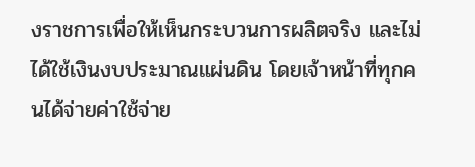งราชการเพื่อให้เห็นกระบวนการผลิตจริง และไม่ได้ใช้เงินงบประมาณแผ่นดิน โดยเจ้าหน้าที่ทุกคนได้จ่ายค่าใช้จ่าย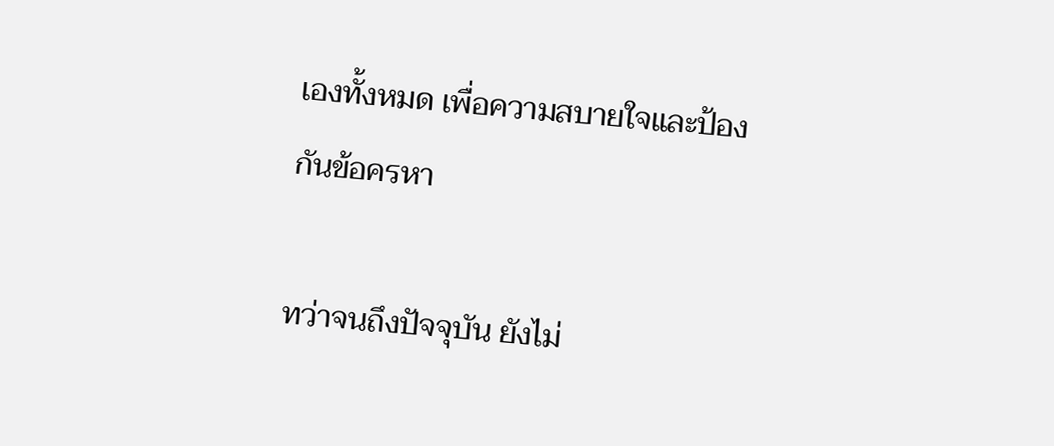เองทั้งหมด เพื่อความสบายใจและป้องกันข้อครหา

ทว่าจนถึงปัจจุบัน ยังไม่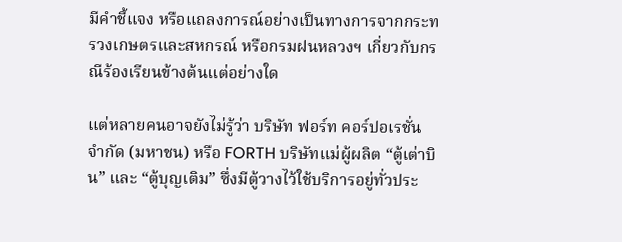มีคำชี้แจง หรือแถลงการณ์อย่างเป็นทางการจากกระทรวงเกษตรและสหกรณ์ หรือกรมฝนหลวงฯ เกี่ยวกับกรณีร้องเรียนข้างต้นแต่อย่างใด

แต่หลายคนอาจยังไม่รู้ว่า บริษัท ฟอร์ท คอร์ปอเรชั่น จำกัด (มหาชน) หรือ FORTH บริษัทแม่ผู้ผลิต “ตู้เต่าบิน” และ “ตู้บุญเติม” ซึ่งมีตู้วางไว้ใช้บริการอยู่ทั่วประ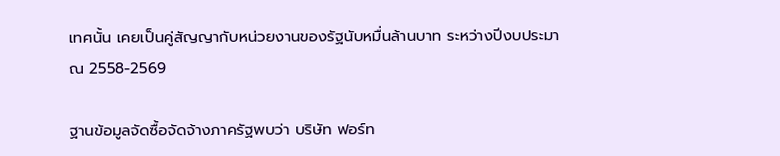เทศนั้น เคยเป็นคู่สัญญากับหน่วยงานของรัฐนับหมื่นล้านบาท ระหว่างปีงบประมาณ 2558-2569

ฐานข้อมูลจัดซื้อจัดจ้างภาครัฐพบว่า บริษัท ฟอร์ท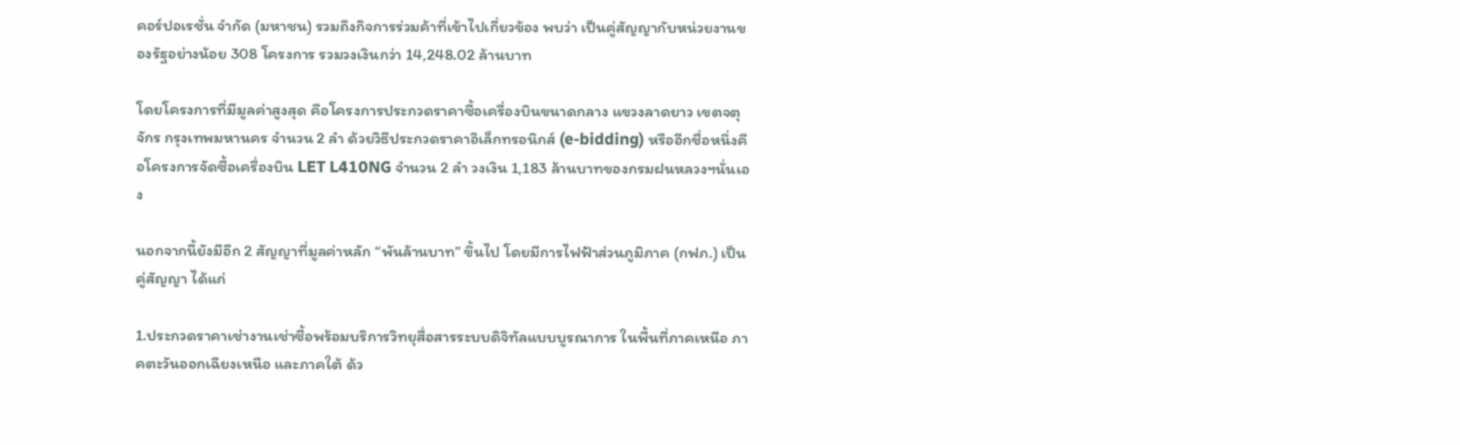คอร์ปอเรชั่น จำกัด (มหาชน) รวมถึงกิจการร่วมค้าที่เข้าไปเกี่ยวข้อง พบว่า เป็นคู่สัญญากับหน่วยงานของรัฐอย่างน้อย 308 โครงการ รวมวงเงินกว่า 14,248.02 ล้านบาท

โดยโครงการที่มีมูลค่าสูงสุด คือโครงการประกวดราคาซื้อเครื่องบินขนาดกลาง แขวงลาดยาว เขตจตุจักร กรุงเทพมหานคร จำนวน 2 ลำ ด้วยวิธีประกวดราคาอิเล็กทรอนิกส์ (e-bidding) หรืออีกชื่อหนึ่งคือโครงการจัดซื้อเครื่องบิน LET L410NG จำนวน 2 ลำ วงเงิน 1,183 ล้านบาทของกรมฝนหลวงฯนั่นเอง

นอกจากนี้ยังมีอีก 2 สัญญาที่มูลค่าหลัก “พันล้านบาท” ขึ้นไป โดยมีการไฟฟ้าส่วนภูมิภาค (กฟภ.) เป็นคู่สัญญา ได้แก่

1.ประกวดราคาเช่างานเช่าซื้อพร้อมบริการวิทยุสื่อสารระบบดิจิทัลแบบบูรณาการ ในพื้นที่ภาคเหนือ ภาคตะวันออกเฉียงเหนือ และภาคใต้ ด้ว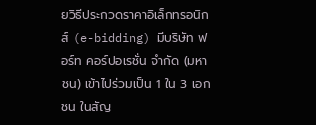ยวิธีประกวดราคาอิเล็กทรอนิกส์ (e-bidding) มีบริษัท ฟอร์ท คอร์ปอเรชั่น จำกัด (มหาชน) เข้าไปร่วมเป็น 1 ใน 3 เอกชน ในสัญ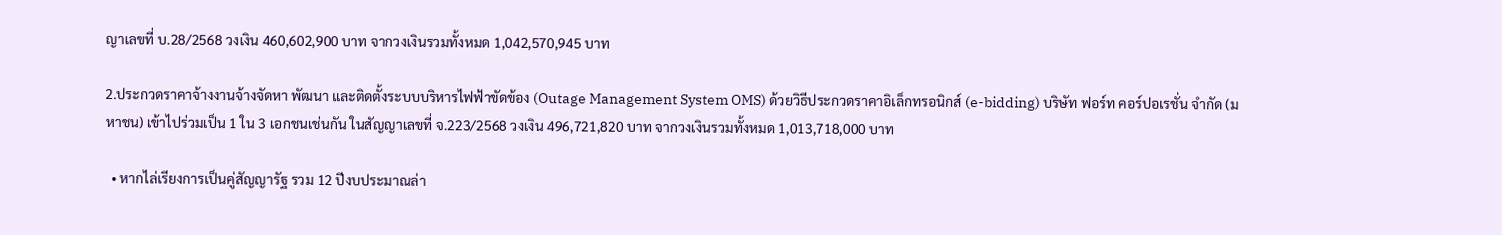ญาเลขที่ บ.28/2568 วงเงิน 460,602,900 บาท จากวงเงินรวมทั้งหมด 1,042,570,945 บาท

2.ประกวดราคาจ้างงานจ้างจัดหา พัฒนา และติดตั้งระบบบริหารไฟฟ้าขัดข้อง (Outage Management System OMS) ด้วยวิธีประกวดราคาอิเล็กทรอนิกส์ (e-bidding) บริษัท ฟอร์ท คอร์ปอเรชั่น จำกัด (มหาชน) เข้าไปร่วมเป็น 1 ใน 3 เอกชนเช่นกัน ในสัญญาเลขที่ จ.223/2568 วงเงิน 496,721,820 บาท จากวงเงินรวมทั้งหมด 1,013,718,000 บาท

  • หากไล่เรียงการเป็นคู่สัญญารัฐ รวม 12 ปีงบประมาณล่า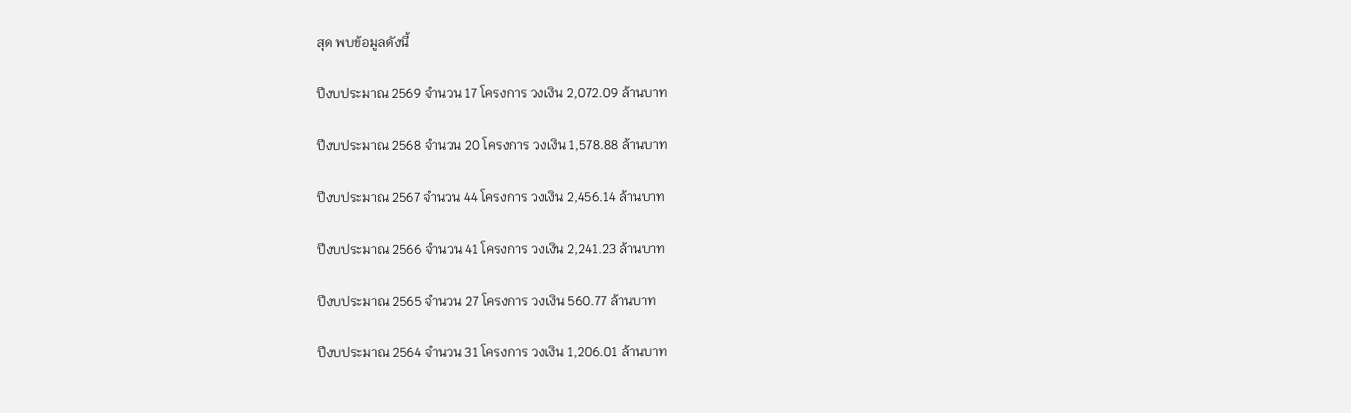สุด พบข้อมูลดังนี้

ปีงบประมาณ 2569 จำนวน 17 โครงการ วงเงิน 2,072.09 ล้านบาท

ปีงบประมาณ 2568 จำนวน 20 โครงการ วงเงิน 1,578.88 ล้านบาท

ปีงบประมาณ 2567 จำนวน 44 โครงการ วงเงิน 2,456.14 ล้านบาท

ปีงบประมาณ 2566 จำนวน 41 โครงการ วงเงิน 2,241.23 ล้านบาท

ปีงบประมาณ 2565 จำนวน 27 โครงการ วงเงิน 560.77 ล้านบาท

ปีงบประมาณ 2564 จำนวน 31 โครงการ วงเงิน 1,206.01 ล้านบาท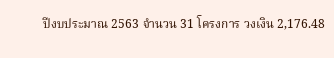ปีงบประมาณ 2563 จำนวน 31 โครงการ วงเงิน 2,176.48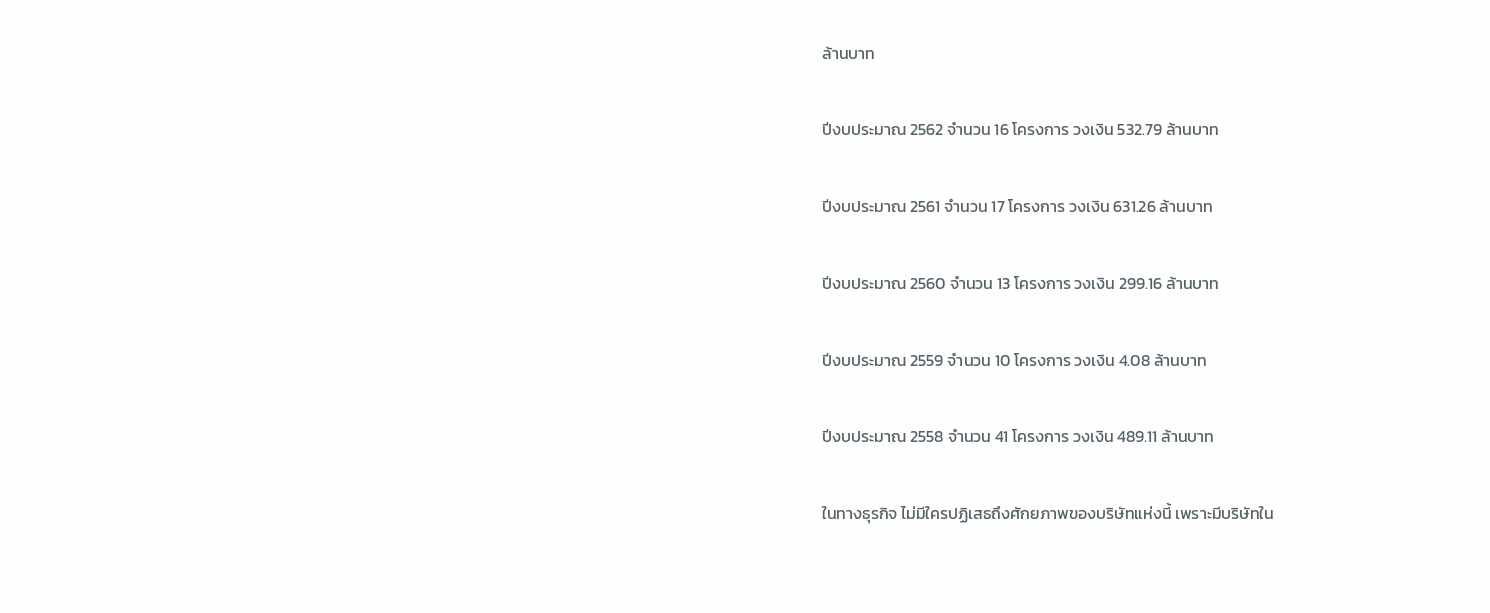ล้านบาท

ปีงบประมาณ 2562 จำนวน 16 โครงการ วงเงิน 532.79 ล้านบาท

ปีงบประมาณ 2561 จำนวน 17 โครงการ วงเงิน 631.26 ล้านบาท

ปีงบประมาณ 2560 จำนวน 13 โครงการ วงเงิน 299.16 ล้านบาท

ปีงบประมาณ 2559 จำนวน 10 โครงการ วงเงิน 4.08 ล้านบาท

ปีงบประมาณ 2558 จำนวน 41 โครงการ วงเงิน 489.11 ล้านบาท

ในทางธุรกิจ ไม่มีใครปฏิเสธถึงศักยภาพของบริษัทแห่งนี้ เพราะมีบริษัทใน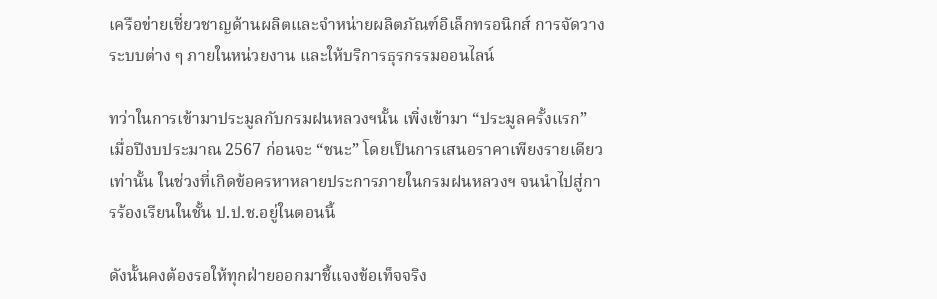เครือข่ายเชี่ยวชาญด้านผลิตและจำหน่ายผลิตภัณฑ์อิเล็กทรอนิกส์ การจัดวางระบบต่าง ๆ ภายในหน่วยงาน และให้บริการธุรกรรมออนไลน์

ทว่าในการเข้ามาประมูลกับกรมฝนหลวงฯนั้น เพิ่งเข้ามา “ประมูลครั้งแรก” เมื่อปีงบประมาณ 2567 ก่อนจะ “ชนะ” โดยเป็นการเสนอราคาเพียงรายเดียวเท่านั้น ในช่วงที่เกิดข้อครหาหลายประการภายในกรมฝนหลวงฯ จนนำไปสู่การร้องเรียนในชั้น ป.ป.ช.อยู่ในตอนนี้

ดังนั้นคงต้องรอให้ทุกฝ่ายออกมาชี้แจงข้อเท็จจริง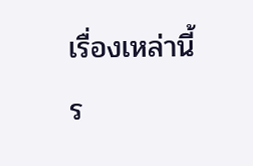เรื่องเหล่านี้ ร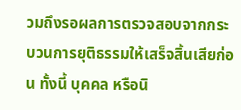วมถึงรอผลการตรวจสอบจากกระบวนการยุติธรรมให้เสร็จสิ้นเสียก่อน ทั้งนี้ บุคคล หรือนิ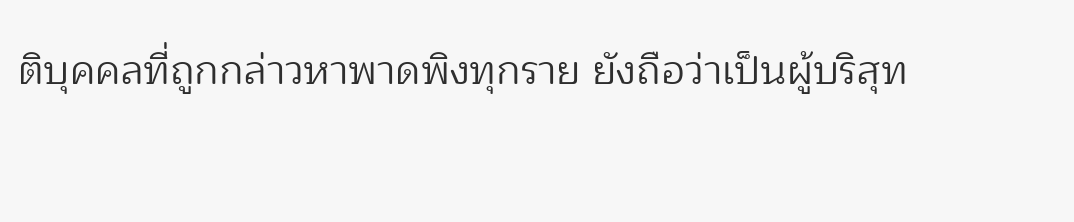ติบุคคลที่ถูกกล่าวหาพาดพิงทุกราย ยังถือว่าเป็นผู้บริสุท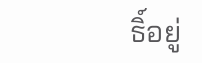ธิ์อยู่